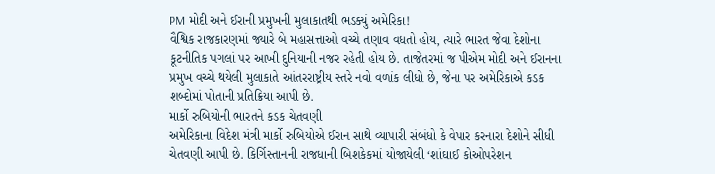PM મોદી અને ઈરાની પ્રમુખની મુલાકાતથી ભડક્યું અમેરિકા!
વૈશ્વિક રાજકારણમાં જ્યારે બે મહાસત્તાઓ વચ્ચે તણાવ વધતો હોય, ત્યારે ભારત જેવા દેશોના કૂટનીતિક પગલાં પર આખી દુનિયાની નજર રહેતી હોય છે. તાજેતરમાં જ પીએમ મોદી અને ઈરાનના પ્રમુખ વચ્ચે થયેલી મુલાકાતે આંતરરાષ્ટ્રીય સ્તરે નવો વળાંક લીધો છે, જેના પર અમેરિકાએ કડક શબ્દોમાં પોતાની પ્રતિક્રિયા આપી છે.
માર્કો રુબિયોની ભારતને કડક ચેતવણી
અમેરિકાના વિદેશ મંત્રી માર્કો રુબિયોએ ઈરાન સાથે વ્યાપારી સંબંધો કે વેપાર કરનારા દેશોને સીધી ચેતવણી આપી છે. કિર્ગિસ્તાનની રાજધાની બિશકેકમાં યોજાયેલી ‘શાંઘાઈ કોઓપરેશન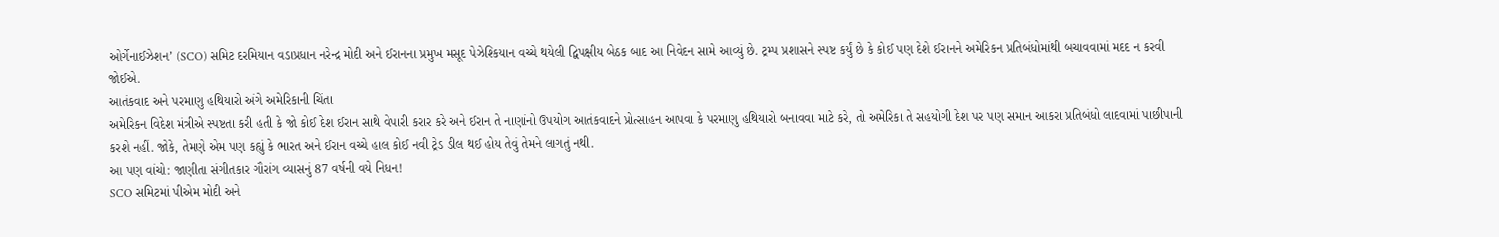ઓર્ગેનાઈઝેશન’ (SCO) સમિટ દરમિયાન વડાપ્રધાન નરેન્દ્ર મોદી અને ઈરાનના પ્રમુખ મસૂદ પેઝેશ્કિયાન વચ્ચે થયેલી દ્વિપક્ષીય બેઠક બાદ આ નિવેદન સામે આવ્યું છે. ટ્રમ્પ પ્રશાસને સ્પષ્ટ કર્યું છે કે કોઈ પણ દેશે ઈરાનને અમેરિકન પ્રતિબંધોમાંથી બચાવવામાં મદદ ન કરવી જોઈએ.
આતંકવાદ અને પરમાણુ હથિયારો અંગે અમેરિકાની ચિંતા
અમેરિકન વિદેશ મંત્રીએ સ્પષ્ટતા કરી હતી કે જો કોઈ દેશ ઈરાન સાથે વેપારી કરાર કરે અને ઈરાન તે નાણાંનો ઉપયોગ આતંકવાદને પ્રોત્સાહન આપવા કે પરમાણુ હથિયારો બનાવવા માટે કરે, તો અમેરિકા તે સહયોગી દેશ પર પણ સમાન આકરા પ્રતિબંધો લાદવામાં પાછીપાની કરશે નહીં. જોકે, તેમણે એમ પણ કહ્યું કે ભારત અને ઈરાન વચ્ચે હાલ કોઈ નવી ટ્રેડ ડીલ થઈ હોય તેવું તેમને લાગતું નથી.
આ પણ વાંચો: જાણીતા સંગીતકાર ગૌરાંગ વ્યાસનું 87 વર્ષની વયે નિધન!
SCO સમિટમાં પીએમ મોદી અને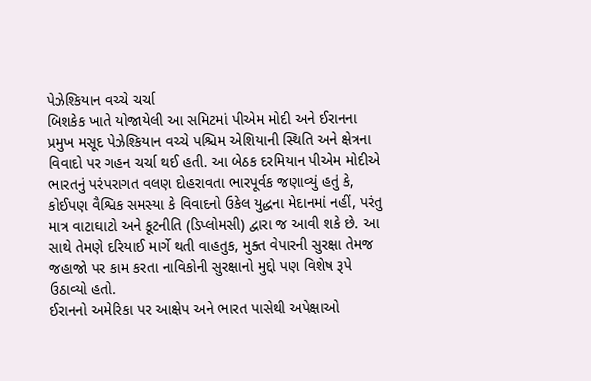પેઝેશ્કિયાન વચ્ચે ચર્ચા
બિશકેક ખાતે યોજાયેલી આ સમિટમાં પીએમ મોદી અને ઈરાનના પ્રમુખ મસૂદ પેઝેશ્કિયાન વચ્ચે પશ્ચિમ એશિયાની સ્થિતિ અને ક્ષેત્રના વિવાદો પર ગહન ચર્ચા થઈ હતી. આ બેઠક દરમિયાન પીએમ મોદીએ ભારતનું પરંપરાગત વલણ દોહરાવતા ભારપૂર્વક જણાવ્યું હતું કે, કોઈપણ વૈશ્વિક સમસ્યા કે વિવાદનો ઉકેલ યુદ્ધના મેદાનમાં નહીં, પરંતુ માત્ર વાટાઘાટો અને કૂટનીતિ (ડિપ્લોમસી) દ્વારા જ આવી શકે છે. આ સાથે તેમણે દરિયાઈ માર્ગે થતી વાહતુક, મુક્ત વેપારની સુરક્ષા તેમજ જહાજો પર કામ કરતા નાવિકોની સુરક્ષાનો મુદ્દો પણ વિશેષ રૂપે ઉઠાવ્યો હતો.
ઈરાનનો અમેરિકા પર આક્ષેપ અને ભારત પાસેથી અપેક્ષાઓ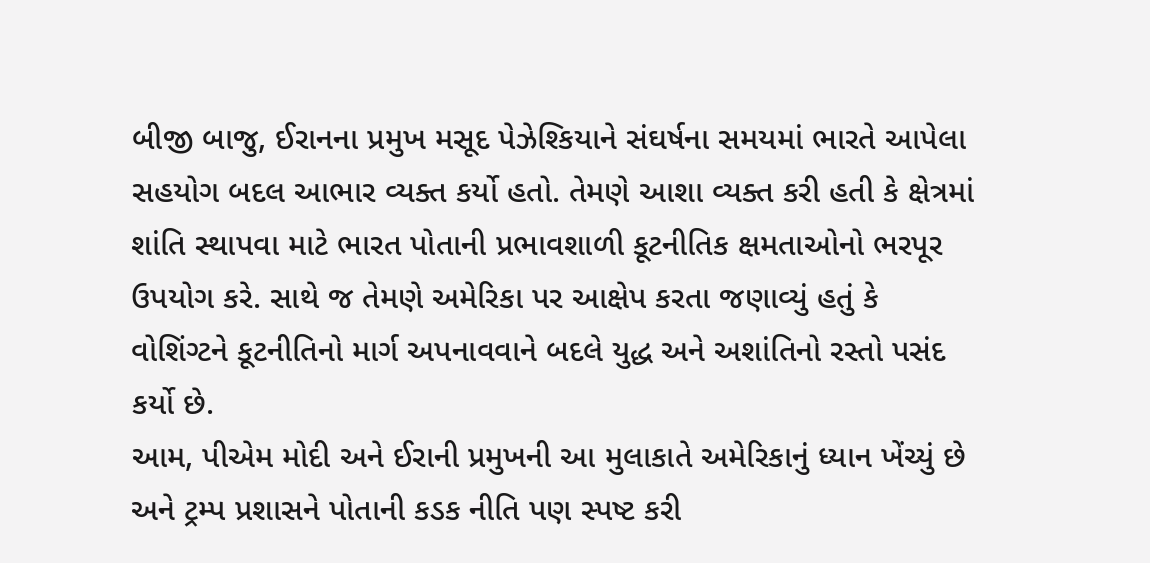બીજી બાજુ, ઈરાનના પ્રમુખ મસૂદ પેઝેશ્કિયાને સંઘર્ષના સમયમાં ભારતે આપેલા સહયોગ બદલ આભાર વ્યક્ત કર્યો હતો. તેમણે આશા વ્યક્ત કરી હતી કે ક્ષેત્રમાં શાંતિ સ્થાપવા માટે ભારત પોતાની પ્રભાવશાળી કૂટનીતિક ક્ષમતાઓનો ભરપૂર ઉપયોગ કરે. સાથે જ તેમણે અમેરિકા પર આક્ષેપ કરતા જણાવ્યું હતું કે વોશિંગ્ટને કૂટનીતિનો માર્ગ અપનાવવાને બદલે યુદ્ધ અને અશાંતિનો રસ્તો પસંદ કર્યો છે.
આમ, પીએમ મોદી અને ઈરાની પ્રમુખની આ મુલાકાતે અમેરિકાનું ધ્યાન ખેંચ્યું છે અને ટ્રમ્પ પ્રશાસને પોતાની કડક નીતિ પણ સ્પષ્ટ કરી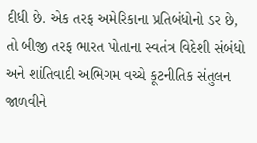દીધી છે. એક તરફ અમેરિકાના પ્રતિબંધોનો ડર છે, તો બીજી તરફ ભારત પોતાના સ્વતંત્ર વિદેશી સંબંધો અને શાંતિવાદી અભિગમ વચ્ચે કૂટનીતિક સંતુલન જાળવીને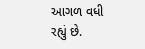આગળ વધી રહ્યું છે.